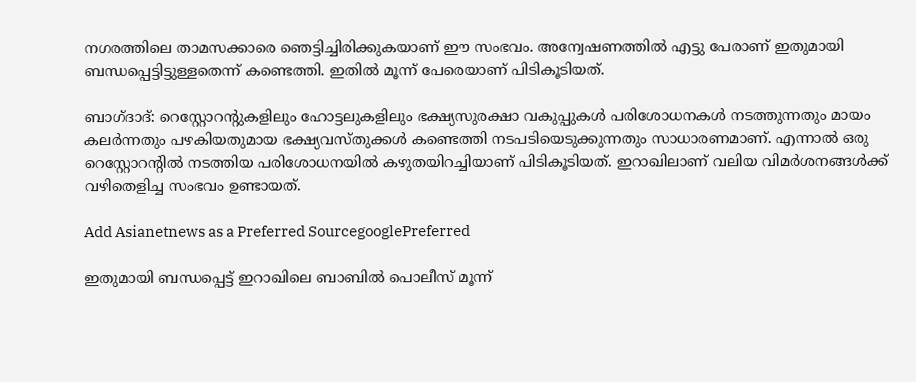നഗരത്തിലെ താമസക്കാരെ ഞെട്ടിച്ചിരിക്കുകയാണ് ഈ സംഭവം. അന്വേഷണത്തില്‍ എട്ടു പേരാണ് ഇതുമായി ബന്ധപ്പെട്ടിട്ടുള്ളതെന്ന് കണ്ടെത്തി. ഇതില്‍ മൂന്ന് പേരെയാണ് പിടികൂടിയത്.

ബാഗ്ദാദ്: റെസ്റ്റോറന്‍റുകളിലും ഹോട്ടലുകളിലും ഭക്ഷ്യസുരക്ഷാ വകുപ്പുകള്‍ പരിശോധനകള്‍ നടത്തുന്നതും മായം കലര്‍ന്നതും പഴകിയതുമായ ഭക്ഷ്യവസ്തുക്കള്‍ കണ്ടെത്തി നടപടിയെടുക്കുന്നതും സാധാരണമാണ്. എന്നാല്‍ ഒരു റെസ്റ്റോറന്‍റില്‍ നടത്തിയ പരിശോധനയില്‍ കഴുതയിറച്ചിയാണ് പിടികൂടിയത്. ഇറാഖിലാണ് വലിയ വിമര്‍ശനങ്ങള്‍ക്ക് വഴിതെളിച്ച സംഭവം ഉണ്ടായത്.

Add Asianetnews as a Preferred SourcegooglePreferred

ഇതുമായി ബന്ധപ്പെട്ട് ഇറാഖിലെ ബാബില്‍ പൊലീസ് മൂന്ന്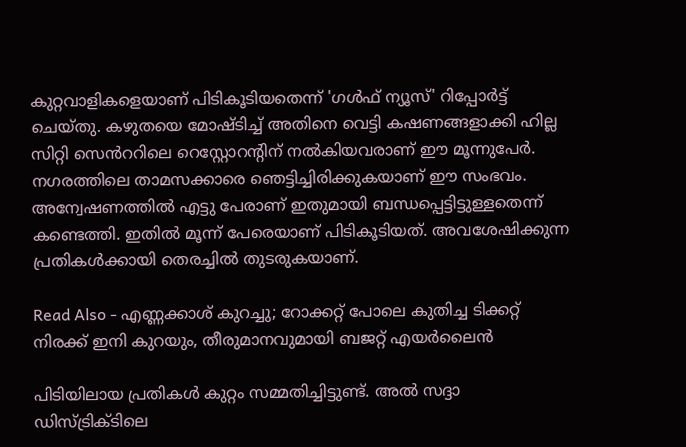കുറ്റവാളികളെയാണ് പിടികൂടിയതെന്ന് 'ഗള്‍ഫ് ന്യൂസ്' റിപ്പോര്‍ട്ട് ചെയ്തു. കഴുതയെ മോഷ്ടിച്ച് അതിനെ വെട്ടി കഷണങ്ങളാക്കി ഹില്ല സിറ്റി സെൻററിലെ റെസ്റ്റോറന്‍റിന് നല്‍കിയവരാണ് ഈ മൂന്നുപേര്‍. നഗരത്തിലെ താമസക്കാരെ ഞെട്ടിച്ചിരിക്കുകയാണ് ഈ സംഭവം. അന്വേഷണത്തില്‍ എട്ടു പേരാണ് ഇതുമായി ബന്ധപ്പെട്ടിട്ടുള്ളതെന്ന് കണ്ടെത്തി. ഇതില്‍ മൂന്ന് പേരെയാണ് പിടികൂടിയത്. അവശേഷിക്കുന്ന പ്രതികള്‍ക്കായി തെരച്ചില്‍ തുടരുകയാണ്.

Read Also - എണ്ണക്കാശ് കുറച്ചു; റോക്കറ്റ് പോലെ കുതിച്ച ടിക്കറ്റ് നിരക്ക് ഇനി കുറയും, തീരുമാനവുമായി ബജറ്റ് എയർലൈൻ

പിടിയിലായ പ്രതികള്‍ കുറ്റം സമ്മതിച്ചിട്ടുണ്ട്. അല്‍ സദ്ദാ ഡിസ്ട്രിക്ടിലെ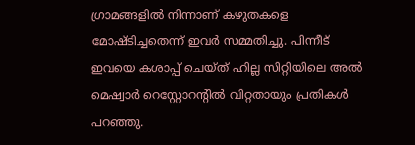ഗ്രാമങ്ങളില്‍ നിന്നാണ് കഴുതകളെ മോഷ്ടിച്ചതെന്ന് ഇവര്‍ സമ്മതിച്ചു. പിന്നീട് ഇവയെ കശാപ്പ് ചെയ്ത് ഹില്ല സിറ്റിയിലെ അല്‍ മെഷ്വാര്‍ റെസ്റ്റോറന്‍റില്‍ വിറ്റതായും പ്രതികള്‍ പറഞ്ഞു.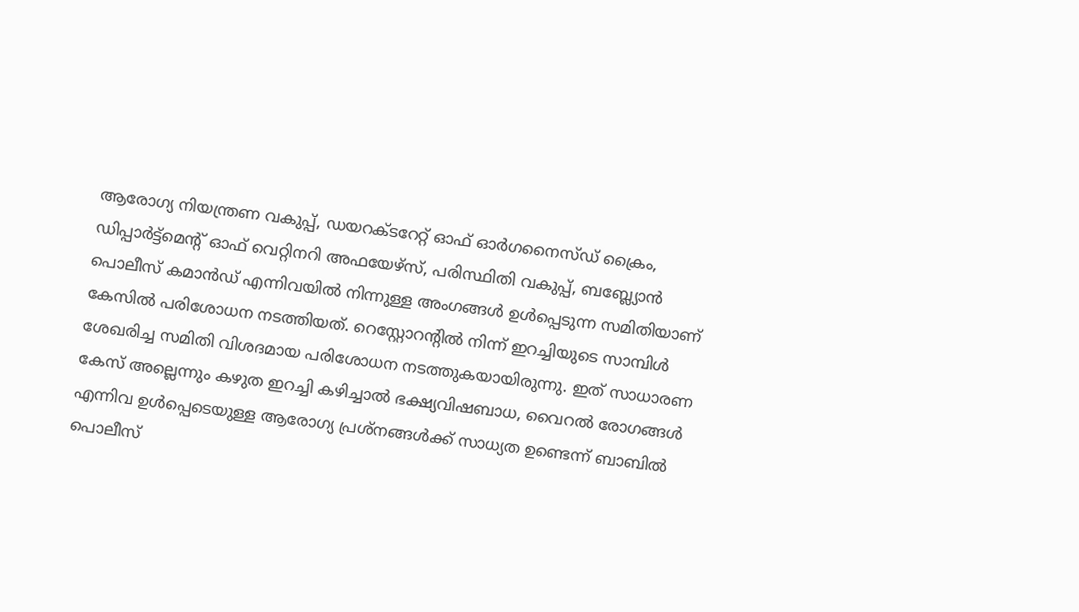ആരോഗ്യ നിയന്ത്രണ വകുപ്പ്, ഡയറക്ടറേറ്റ് ഓഫ് ഓര്‍ഗനൈസ്ഡ് ക്രൈം, ഡിപ്പാര്‍ട്ട്മെന്‍റ് ഓഫ് വെറ്റിനറി അഫയേഴ്സ്, പരിസ്ഥിതി വകുപ്പ്, ബബ്ല്യോന്‍ പൊലീസ് കമാന്‍ഡ് എന്നിവയില്‍ നിന്നുള്ള അംഗങ്ങള്‍ ഉള്‍പ്പെടുന്ന സമിതിയാണ് കേസില്‍ പരിശോധന നടത്തിയത്. റെസ്റ്റോറന്‍റില്‍ നിന്ന് ഇറച്ചിയുടെ സാമ്പിള്‍ ശേഖരിച്ച സമിതി വിശദമായ പരിശോധന നടത്തുകയായിരുന്നു. ഇത് സാധാരണ കേസ് അല്ലെന്നും കഴുത ഇറച്ചി കഴിച്ചാല്‍ ഭക്ഷ്യവിഷബാധ, വൈറല്‍ രോഗങ്ങള്‍ എന്നിവ ഉള്‍പ്പെടെയുള്ള ആരോഗ്യ പ്രശ്നങ്ങള്‍ക്ക് സാധ്യത ഉണ്ടെന്ന് ബാബില്‍ പൊലീസ്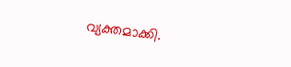വ്യക്തമാക്കി.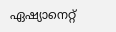ഏഷ്യാനെറ്റ്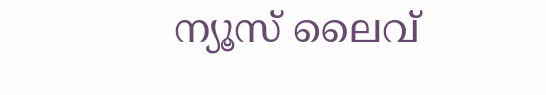ന്യൂസ് ലൈവ്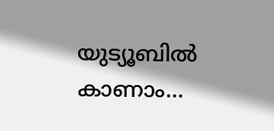യുട്യൂബില്‍ കാണാം...